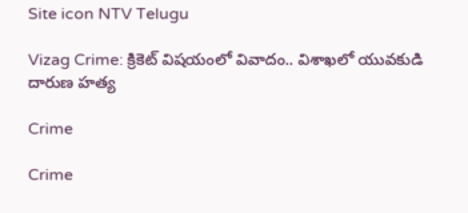Site icon NTV Telugu

Vizag Crime: క్రికెట్ విషయంలో వివాదం.. విశాఖలో యువకుడి దారుణ హత్య

Crime

Crime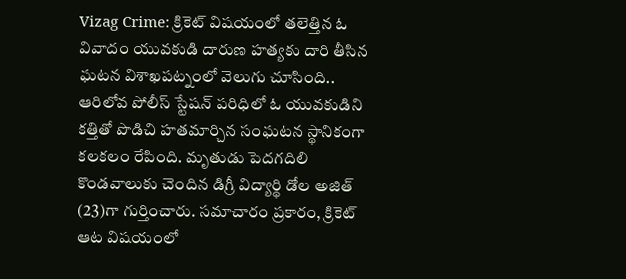Vizag Crime: క్రికెట్‌ విషయంలో తలెత్తిన ఓ వివాదం యువకుడి దారుణ హత్యకు దారి తీసిన ఘటన విశాఖపట్నంలో వెలుగు చూసింది.. ఆరిలోవ పోలీస్ స్టేషన్ పరిధిలో ఓ యువకుడిని కత్తితో పొడిచి హతమార్చిన సంఘటన స్థానికంగా కలకలం రేపింది. మృతుడు పెదగదిలి కొండవాలుకు చెందిన డిగ్రీ విద్యార్థి డోల అజిత్ (23)గా గుర్తించారు. సమాచారం ప్రకారం, క్రికెట్ ఆట విషయంలో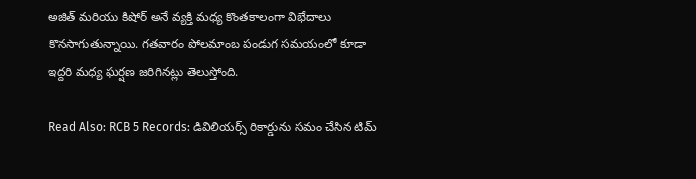అజిత్ మరియు కిషోర్ అనే వ్యక్తి మధ్య కొంతకాలంగా విభేదాలు కొనసాగుతున్నాయి. గతవారం పోలమాంబ పండుగ సమయంలో కూడా ఇద్దరి మధ్య ఘర్షణ జరిగినట్లు తెలుస్తోంది.

Read Also: RCB 5 Records: డివిలియర్స్ రికార్డును సమం చేసిన టిమ్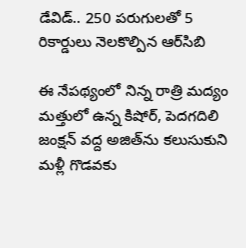డేవిడ్.. 250 పరుగులతో 5 రికార్డులు నెలకొల్పిన ఆర్‌సిబి

ఈ నేపథ్యంలో నిన్న రాత్రి మద్యం మత్తులో ఉన్న కిషోర్, పెదగదిలి జంక్షన్ వద్ద అజిత్‌ను కలుసుకుని మళ్లీ గొడవకు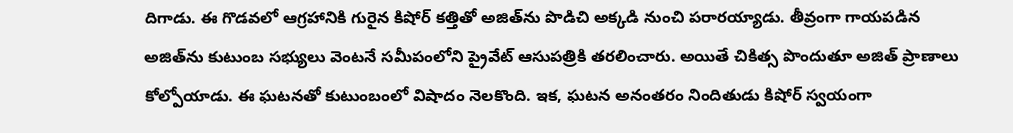దిగాడు. ఈ గొడవలో ఆగ్రహానికి గురైన కిషోర్ కత్తితో అజిత్‌ను పొడిచి అక్కడి నుంచి పరారయ్యాడు. తీవ్రంగా గాయపడిన అజిత్‌ను కుటుంబ సభ్యులు వెంటనే సమీపంలోని ప్రైవేట్ ఆసుపత్రికి తరలించారు. అయితే చికిత్స పొందుతూ అజిత్ ప్రాణాలు కోల్పోయాడు. ఈ ఘటనతో కుటుంబంలో విషాదం నెలకొంది. ఇక, ఘటన అనంతరం నిందితుడు కిషోర్ స్వయంగా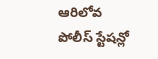ఆరిలోవ పోలీస్ స్టేషన్లో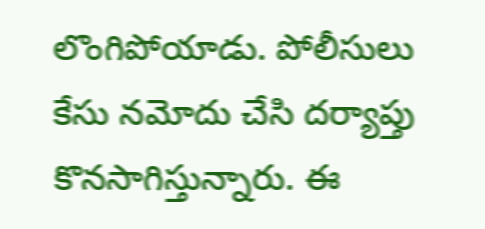లొంగిపోయాడు. పోలీసులు కేసు నమోదు చేసి దర్యాప్తు కొనసాగిస్తున్నారు. ఈ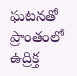ఘటనతో ప్రాంతంలో ఉద్రిక్త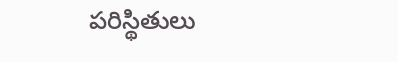పరిస్థితులు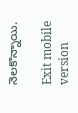నెలకొన్నాయి.

Exit mobile version